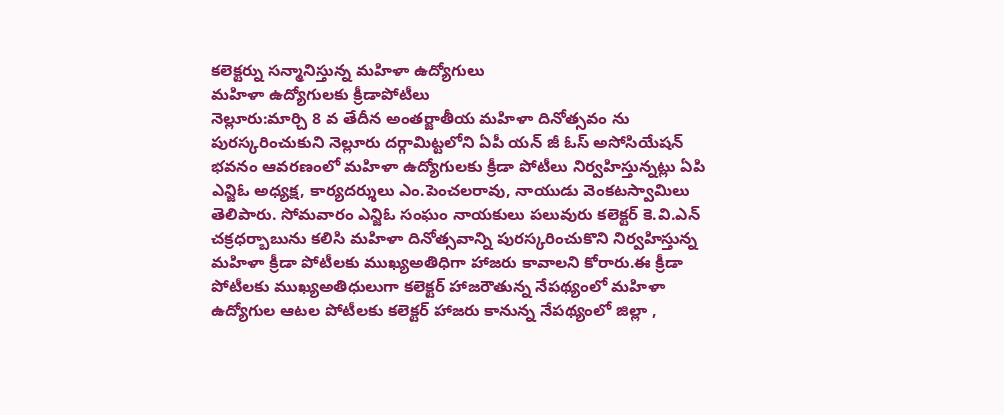కలెక్టర్ను సన్మానిస్తున్న మహిళా ఉద్యోగులు
మహిళా ఉద్యోగులకు క్రీడాపోటీలు
నెల్లూరు:మార్చి 8 వ తేదీన అంతర్జాతీయ మహిళా దినోత్సవం ను పురస్కరించుకుని నెల్లూరు దర్గామిట్టలోని ఏపీ యన్ జీ ఓస్ అసోసియేషన్ భవనం ఆవరణంలో మహిళా ఉద్యోగులకు క్రీడా పోటీలు నిర్వహిస్తున్నట్లు ఏపి ఎన్జిఓ అధ్యక్ష, కార్యదర్శులు ఎం.పెంచలరావు, నాయుడు వెంకటస్వామిలు తెలిపారు. సోమవారం ఎన్జిఓ సంఘం నాయకులు పలువురు కలెక్టర్ కె.వి.ఎన్ చక్రధర్బాబును కలిసి మహిళా దినోత్సవాన్ని పురస్కరించుకొని నిర్వహిస్తున్న మహిళా క్రీడా పోటీలకు ముఖ్యఅతిధిగా హాజరు కావాలని కోరారు.ఈ క్రీడా పోటీలకు ముఖ్యఅతిధులుగా కలెక్టర్ హాజరౌతున్న నేపథ్యంలో మహిళా ఉద్యోగుల ఆటల పోటీలకు కలెక్టర్ హాజరు కానున్న నేపథ్యంలో జిల్లా ,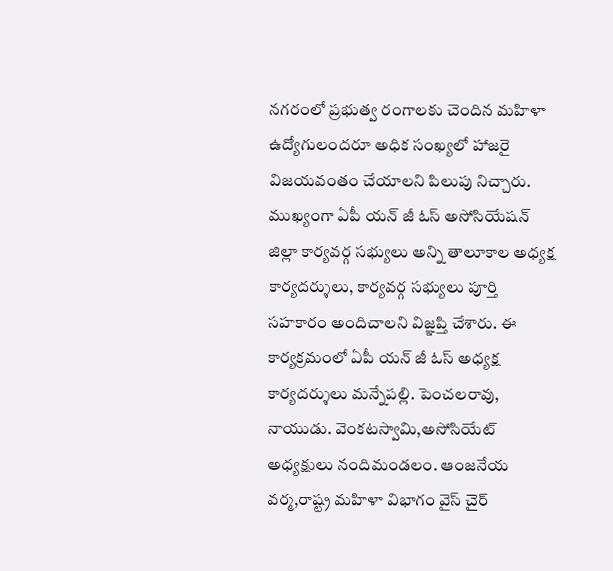నగరంలో ప్రభుత్వ రంగాలకు చెందిన మహిళా ఉద్యోగులందరూ అధిక సంఖ్యలో హాజరై విజయవంతం చేయాలని పిలుపు నిచ్చారు. ముఖ్యంగా ఏపీ యన్ జీ ఓస్ అసోసియేషన్ జిల్లా కార్యవర్గ సభ్యులు అన్ని తాలూకాల అధ్యక్ష కార్యదర్శులు, కార్యవర్గ సభ్యులు పూర్తి సహకారం అందిచాలని విజ్ఞప్తి చేశారు. ఈ కార్యక్రమంలో ఏపీ యన్ జీ ఓస్ అధ్యక్ష కార్యదర్శులు మన్నేపల్లి. పెంచలరావు, నాయుడు. వెంకటస్వామి,అసోసియేట్ అధ్యక్షులు నందిమండలం. ఆంజనేయ వర్మ,రాష్ట్ర మహిళా విభాగం వైస్ చైర్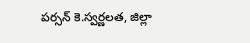పర్సన్ కె.స్వర్ణలత, జిల్లా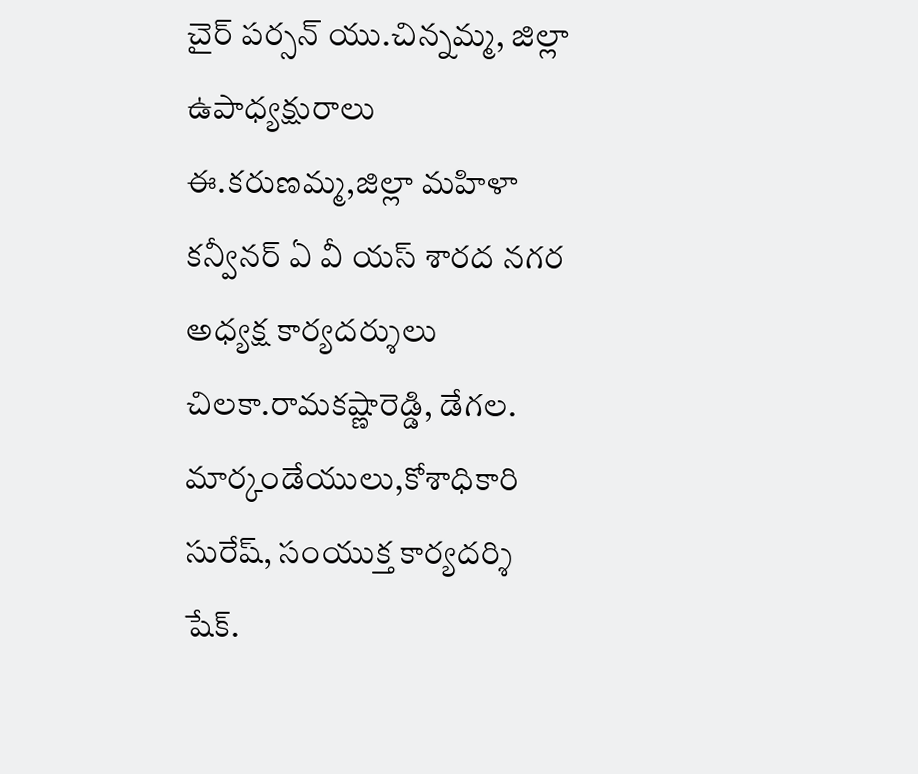చైర్ పర్సన్ యు.చిన్నమ్మ, జిల్లా ఉపాధ్యక్షురాలు ఈ.కరుణమ్మ,జిల్లా మహిళా కన్వీనర్ ఏ వీ యస్ శారద నగర అధ్యక్ష కార్యదర్శులు చిలకా.రామకష్ణారెడ్డి, డేగల. మార్కండేయులు,కోశాధికారి సురేష్, సంయుక్త కార్యదర్శి షేక్.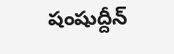షంషుద్దీన్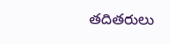తదితరులు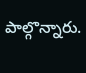పాల్గొన్నారు.